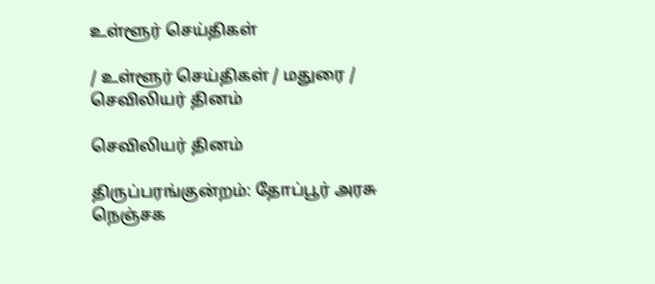உள்ளூர் செய்திகள்

/ உள்ளூர் செய்திகள் / மதுரை / செவிலியர் தினம்

செவிலியர் தினம்

திருப்பரங்குன்றம்: தோப்பூர் அரசு நெஞ்சக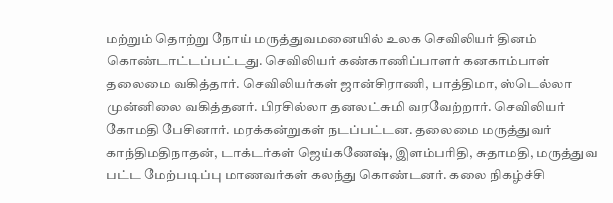மற்றும் தொற்று நோய் மருத்துவமனையில் உலக செவிலியர் தினம் கொண்டாட்டப்பட்டது. செவிலியர் கண்காணிப்பாளர் கனகாம்பாள் தலைமை வகித்தார். செவிலியர்கள் ஜான்சிராணி, பாத்திமா, ஸ்டெல்லா முன்னிலை வகித்தனர். பிரசில்லா தனலட்சுமி வரவேற்றார். செவிலியர் கோமதி பேசினார். மரக்கன்றுகள் நடப்பட்டன. தலைமை மருத்துவர் காந்திமதிநாதன், டாக்டர்கள் ஜெய்கணேஷ், இளம்பரிதி, சுதாமதி, மருத்துவ பட்ட மேற்படிப்பு மாணவர்கள் கலந்து கொண்டனர். கலை நிகழ்ச்சி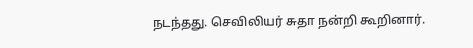நடந்தது. செவிலியர் சுதா நன்றி கூறினார்.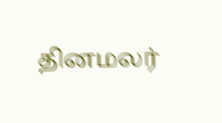தினமலர்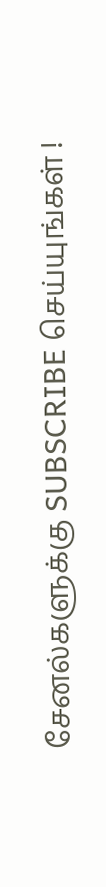சேனல்களுக்கு SUBSCRIBE செய்யுங்கள் !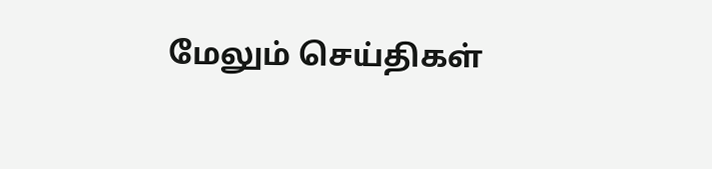மேலும் செய்திகள்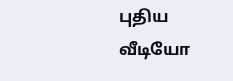புதிய வீடியோ